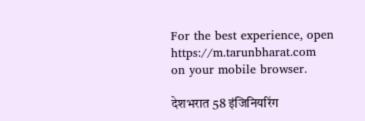For the best experience, open
https://m.tarunbharat.com
on your mobile browser.

देशभरात 58 इंजिनियरिंग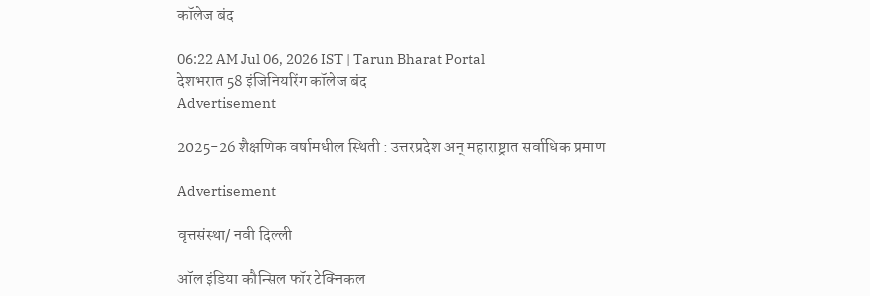कॉलेज बंद

06:22 AM Jul 06, 2026 IST | Tarun Bharat Portal
देशभरात 58 इंजिनियरिंग कॉलेज बंद
Advertisement

2025-26 शैक्षणिक वर्षामधील स्थिती : उत्तरप्रदेश अन् महाराष्ट्रात सर्वाधिक प्रमाण

Advertisement

वृत्तसंस्था/ नवी दिल्ली

ऑल इंडिया कौन्सिल फॉर टेक्निकल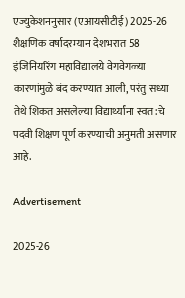एज्युकेशननुसार (एआयसीटीई) 2025-26 शैक्षणिक वर्षादरम्यान देशभरात 58 इंजिनियरिंग महाविद्यालये वेगवेगळ्या कारणांमुळे बंद करण्यात आली, परंतु सध्या तेथे शिकत असलेल्या विद्यार्थ्यांना स्वत:चे पदवी शिक्षण पूर्ण करण्याची अनुमती असणार आहे.

Advertisement

2025-26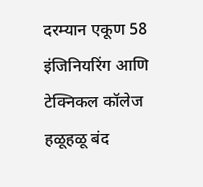दरम्यान एकूण 58 इंजिनियरिंग आणि टेक्निकल कॉलेज हळूहळू बंद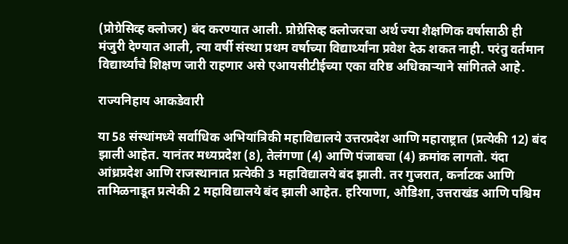(प्रोग्रेसिव्ह क्लोजर) बंद करण्यात आली. प्रोग्रेसिव्ह क्लोजरचा अर्थ ज्या शैक्षणिक वर्षासाठी ही मंजुरी देण्यात आली, त्या वर्षी संस्था प्रथम वर्षाच्या विद्यार्थ्यांना प्रवेश देऊ शकत नाही. परंतु वर्तमान विद्यार्थ्यांचे शिक्षण जारी राहणार असे एआयसीटीईच्या एका वरिष्ठ अधिकाऱ्याने सांगितले आहे.

राज्यनिहाय आकडेवारी

या 58 संस्थांमध्ये सर्वाधिक अभियांत्रिकी महाविद्यालये उत्तरप्रदेश आणि महाराष्ट्रात (प्रत्येकी 12) बंद झाली आहेत. यानंतर मध्यप्रदेश (8), तेलंगणा (4) आणि पंजाबचा (4) क्रमांक लागतो. यंदा आंध्रप्रदेश आणि राजस्थानात प्रत्येकी 3 महाविद्यालये बंद झाली. तर गुजरात, कर्नाटक आणि तामिळनाडूत प्रत्येकी 2 महाविद्यालये बंद झाली आहेत. हरियाणा, ओडिशा, उत्तराखंड आणि पश्चिम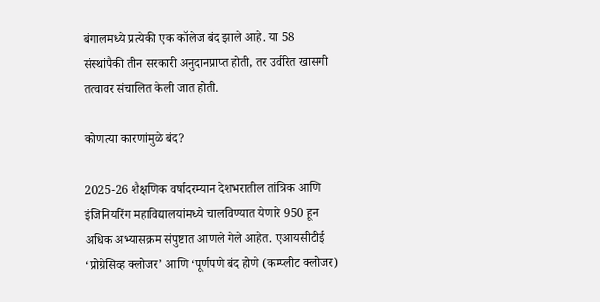बंगालमध्ये प्रत्येकी एक कॉलेज बंद झाले आहे. या 58 संस्थांपैकी तीन सरकारी अनुदानप्राप्त होती, तर उर्वरित खासगी तत्वावर संचालित केली जात होती.

कोणत्या कारणांमुळे बंद?

2025-26 शैक्षणिक वर्षादरम्यान देशभरातील तांत्रिक आणि इंजिनियरिंग महाविद्यालयांमध्ये चालविण्यात येणारे 950 हून अधिक अभ्यासक्रम संपुष्टात आणले गेले आहेत. एआयसीटीई ‘प्रोग्रेसिव्ह क्लोजर’ आणि ‘पूर्णपणे बंद होणे (कम्प्लीट क्लोजर)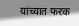यांच्यात फरक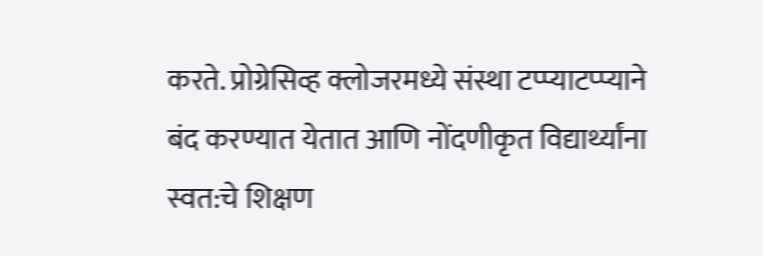करते. प्रोग्रेसिव्ह क्लोजरमध्ये संस्था टप्प्याटप्प्याने बंद करण्यात येतात आणि नोंदणीकृत विद्यार्थ्यांना स्वत:चे शिक्षण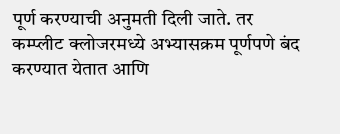पूर्ण करण्याची अनुमती दिली जाते. तर कम्प्लीट क्लोजरमध्ये अभ्यासक्रम पूर्णपणे बंद करण्यात येतात आणि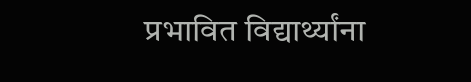प्रभावित विद्यार्थ्यांना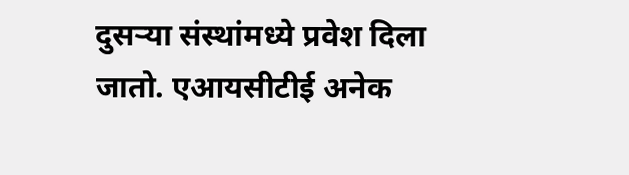दुसऱ्या संस्थांमध्ये प्रवेश दिला जातो. एआयसीटीई अनेक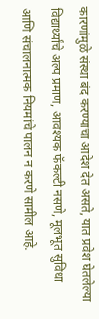कारणांमुळे संस्था बंद करण्याचा आदेश देत असते, यात प्रवेश घेतलेल्या विद्यार्थ्यांचे अल्प प्रमाण, आवश्यक फॅकल्टी नसणे, मूलभूत सुविधा आणि संचालनात्मक नियमांचे पालन न करणे सामील आहे.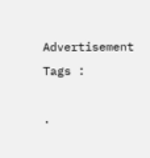Advertisement
Tags :

.